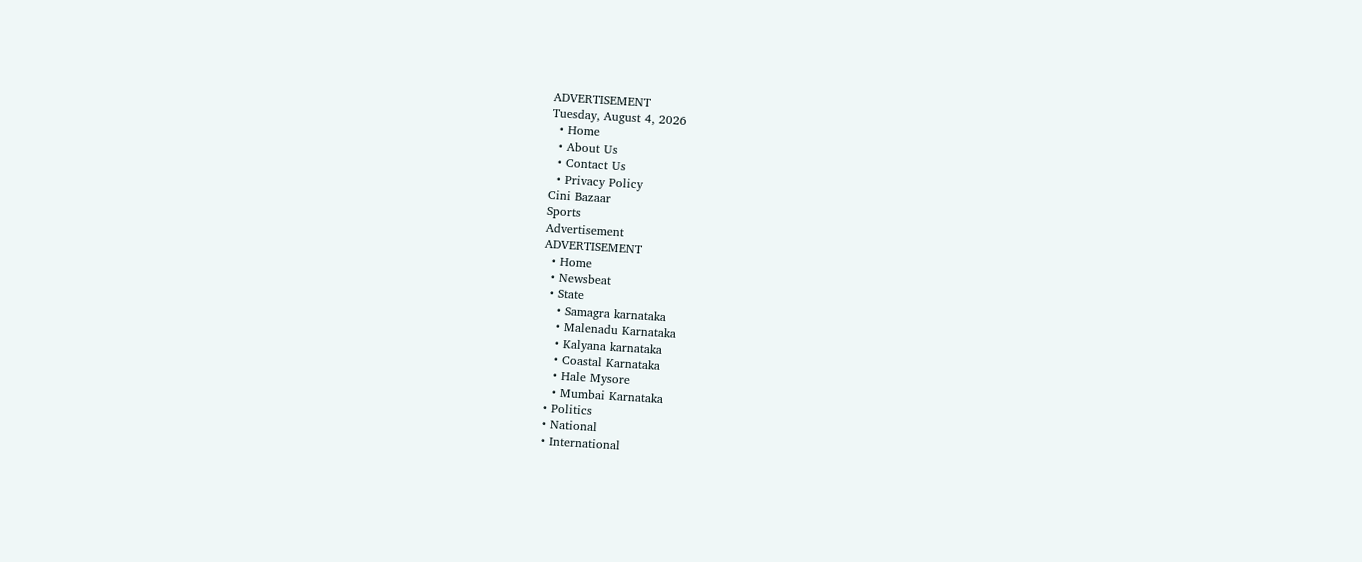ADVERTISEMENT
Tuesday, August 4, 2026
  • Home
  • About Us
  • Contact Us
  • Privacy Policy
Cini Bazaar
Sports
Advertisement
ADVERTISEMENT
  • Home
  • Newsbeat
  • State
    • Samagra karnataka
    • Malenadu Karnataka
    • Kalyana karnataka
    • Coastal Karnataka
    • Hale Mysore
    • Mumbai Karnataka
  • Politics
  • National
  • International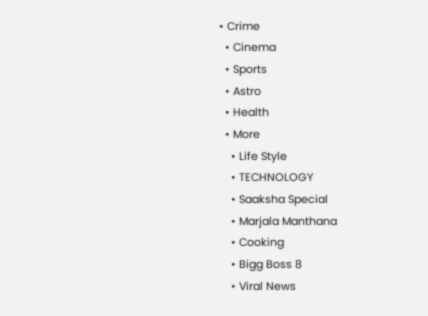• Crime
  • Cinema
  • Sports
  • Astro
  • Health
  • More
    • Life Style
    • TECHNOLOGY
    • Saaksha Special
    • Marjala Manthana
    • Cooking
    • Bigg Boss 8
    • Viral News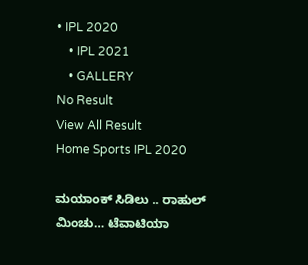• IPL 2020
    • IPL 2021
    • GALLERY
No Result
View All Result
Home Sports IPL 2020

ಮಯಾಂಕ್ ಸಿಡಿಲು .. ರಾಹುಲ್ ಮಿಂಚು… ಟೆವಾಟಿಯಾ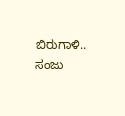ಬಿರುಗಾಳಿ.. ಸಂಜು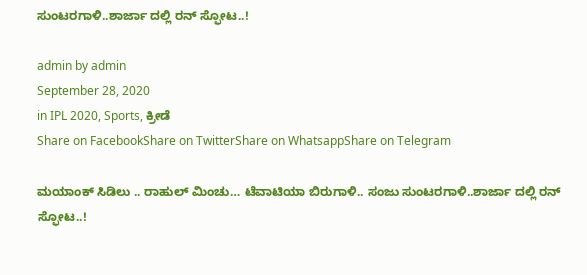ಸುಂಟರಗಾಳಿ..ಶಾರ್ಜಾ ದಲ್ಲಿ ರನ್ ಸ್ಫೋಟ..!

admin by admin
September 28, 2020
in IPL 2020, Sports, ಕ್ರೀಡೆ
Share on FacebookShare on TwitterShare on WhatsappShare on Telegram

ಮಯಾಂಕ್ ಸಿಡಿಲು .. ರಾಹುಲ್ ಮಿಂಚು… ಟೆವಾಟಿಯಾ ಬಿರುಗಾಳಿ.. ಸಂಜು ಸುಂಟರಗಾಳಿ..ಶಾರ್ಜಾ ದಲ್ಲಿ ರನ್ ಸ್ಫೋಟ..!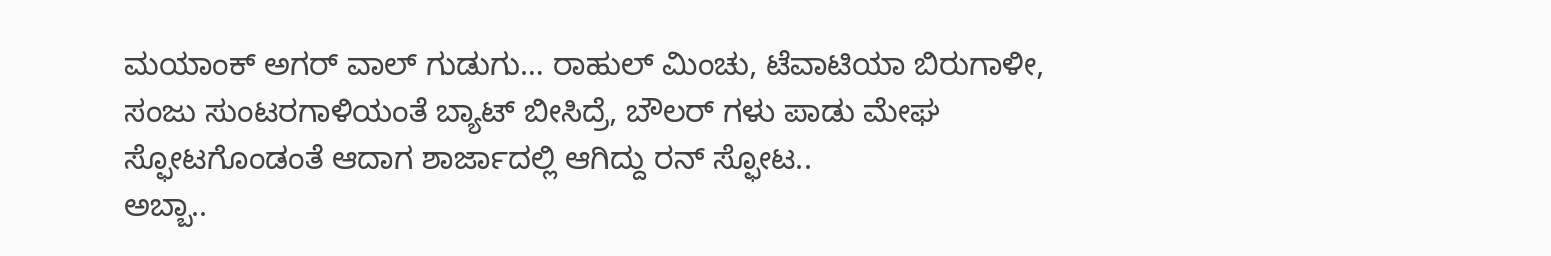ಮಯಾಂಕ್ ಅಗರ್ ವಾಲ್ ಗುಡುಗು… ರಾಹುಲ್ ಮಿಂಚು, ಟೆವಾಟಿಯಾ ಬಿರುಗಾಳೀ, ಸಂಜು ಸುಂಟರಗಾಳಿಯಂತೆ ಬ್ಯಾಟ್ ಬೀಸಿದ್ರೆ, ಬೌಲರ್ ಗಳು ಪಾಡು ಮೇಘ ಸ್ಫೋಟಗೊಂಡಂತೆ ಆದಾಗ ಶಾರ್ಜಾದಲ್ಲಿ ಆಗಿದ್ದು ರನ್ ಸ್ಫೋಟ..
ಅಬ್ಬಾ..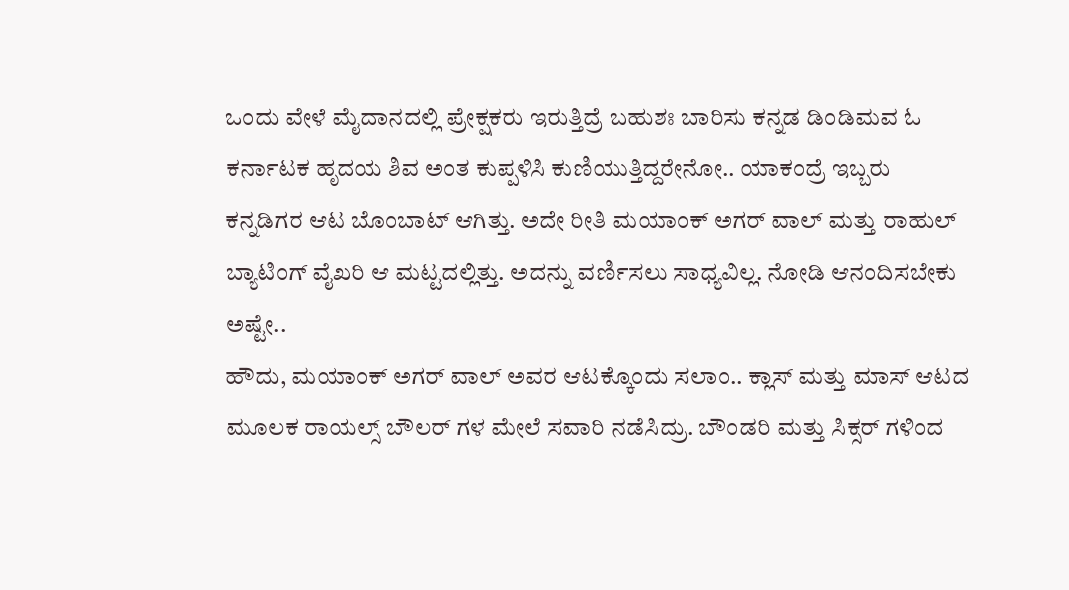ಒಂದು ವೇಳೆ ಮೈದಾನದಲ್ಲಿ ಪ್ರೇಕ್ಷಕರು ಇರುತ್ತಿದ್ರೆ ಬಹುಶಃ ಬಾರಿಸು ಕನ್ನಡ ಡಿಂಡಿಮವ ಓ ಕರ್ನಾಟಕ ಹೃದಯ ಶಿವ ಅಂತ ಕುಪ್ಪಳಿಸಿ ಕುಣಿಯುತ್ತಿದ್ದರೇನೋ.. ಯಾಕಂದ್ರೆ ಇಬ್ಬರು ಕನ್ನಡಿಗರ ಆಟ ಬೊಂಬಾಟ್ ಆಗಿತ್ತು. ಅದೇ ರೀತಿ ಮಯಾಂಕ್ ಅಗರ್ ವಾಲ್ ಮತ್ತು ರಾಹುಲ್ ಬ್ಯಾಟಿಂಗ್ ವೈಖರಿ ಆ ಮಟ್ಟದಲ್ಲಿತ್ತು. ಅದನ್ನು ವರ್ಣಿಸಲು ಸಾಧ್ಯವಿಲ್ಲ. ನೋಡಿ ಆನಂದಿಸಬೇಕು ಅಷ್ಟೇ..
ಹೌದು, ಮಯಾಂಕ್ ಅಗರ್ ವಾಲ್ ಅವರ ಆಟಕ್ಕೊಂದು ಸಲಾಂ.. ಕ್ಲಾಸ್ ಮತ್ತು ಮಾಸ್ ಆಟದ ಮೂಲಕ ರಾಯಲ್ಸ್ ಬೌಲರ್ ಗಳ ಮೇಲೆ ಸವಾರಿ ನಡೆಸಿದ್ರು. ಬೌಂಡರಿ ಮತ್ತು ಸಿಕ್ಸರ್ ಗಳಿಂದ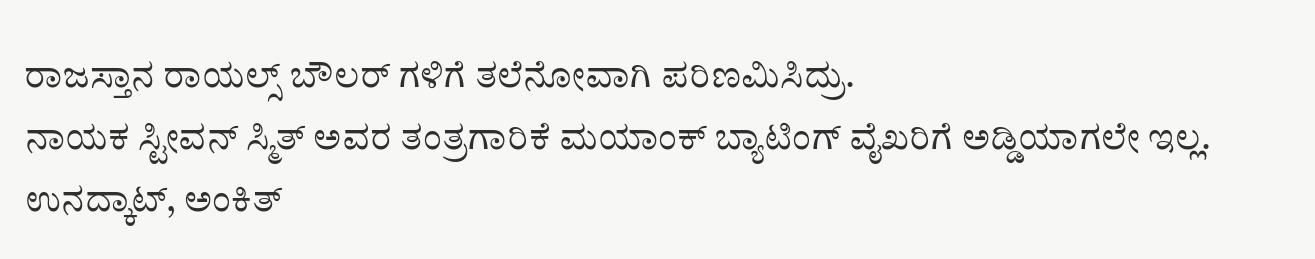ರಾಜಸ್ತಾನ ರಾಯಲ್ಸ್ ಬೌಲರ್ ಗಳಿಗೆ ತಲೆನೋವಾಗಿ ಪರಿಣಮಿಸಿದ್ರು.
ನಾಯಕ ಸ್ಟೀವನ್ ಸ್ಮಿತ್ ಅವರ ತಂತ್ರಗಾರಿಕೆ ಮಯಾಂಕ್ ಬ್ಯಾಟಿಂಗ್ ವೈಖರಿಗೆ ಅಡ್ಡಿಯಾಗಲೇ ಇಲ್ಲ. ಉನದ್ಕಾಟ್, ಅಂಕಿತ್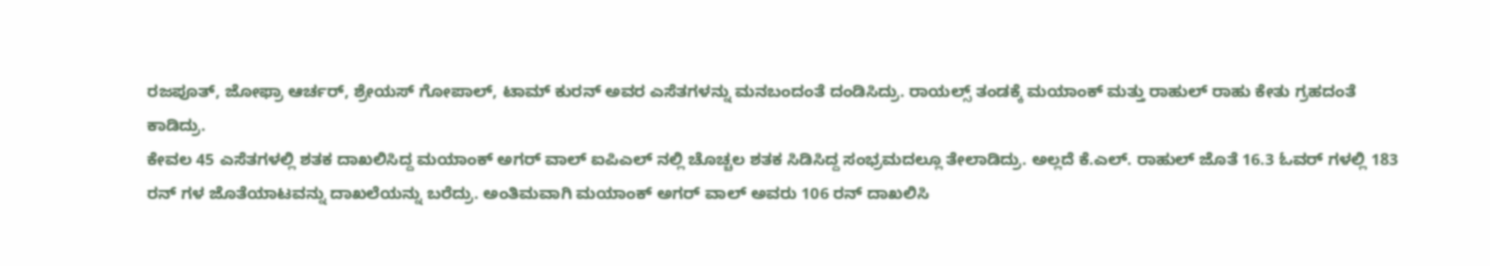ರಜಪೂತ್, ಜೋಫ್ರಾ ಆರ್ಚರ್, ಶ್ರೇಯಸ್ ಗೋಪಾಲ್, ಟಾಮ್ ಕುರನ್ ಅವರ ಎಸೆತಗಳನ್ನು ಮನಬಂದಂತೆ ದಂಡಿಸಿದ್ರು. ರಾಯಲ್ಸ್ ತಂಡಕ್ಕೆ ಮಯಾಂಕ್ ಮತ್ತು ರಾಹುಲ್ ರಾಹು ಕೇತು ಗ್ರಹದಂತೆ ಕಾಡಿದ್ರು.
ಕೇವಲ 45 ಎಸೆತಗಳಲ್ಲಿ ಶತಕ ದಾಖಲಿಸಿದ್ದ ಮಯಾಂಕ್ ಅಗರ್ ವಾಲ್ ಐಪಿಎಲ್ ನಲ್ಲಿ ಚೊಚ್ಚಲ ಶತಕ ಸಿಡಿಸಿದ್ದ ಸಂಭ್ರಮದಲ್ಲೂ ತೇಲಾಡಿದ್ರು. ಅಲ್ಲದೆ ಕೆ.ಎಲ್. ರಾಹುಲ್ ಜೊತೆ 16.3 ಓವರ್ ಗಳಲ್ಲಿ 183 ರನ್ ಗಳ ಜೊತೆಯಾಟವನ್ನು ದಾಖಲೆಯನ್ನು ಬರೆದ್ರು. ಅಂತಿಮವಾಗಿ ಮಯಾಂಕ್ ಅಗರ್ ವಾಲ್ ಅವರು 106 ರನ್ ದಾಖಲಿಸಿ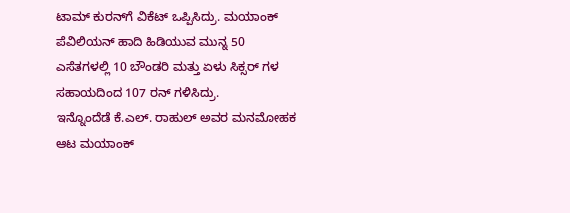ಟಾಮ್ ಕುರನ್‍ಗೆ ವಿಕೆಟ್ ಒಪ್ಪಿಸಿದ್ರು. ಮಯಾಂಕ್ ಪೆವಿಲಿಯನ್ ಹಾದಿ ಹಿಡಿಯುವ ಮುನ್ನ 50 ಎಸೆತಗಳಲ್ಲಿ 10 ಬೌಂಡರಿ ಮತ್ತು ಏಳು ಸಿಕ್ಸರ್ ಗಳ ಸಹಾಯದಿಂದ 107 ರನ್ ಗಳಿಸಿದ್ರು.
ಇನ್ನೊಂದೆಡೆ ಕೆ.ಎಲ್. ರಾಹುಲ್ ಅವರ ಮನಮೋಹಕ ಆಟ ಮಯಾಂಕ್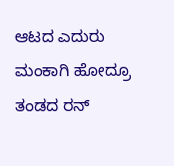ಆಟದ ಎದುರು ಮಂಕಾಗಿ ಹೋದ್ರೂ ತಂಡದ ರನ್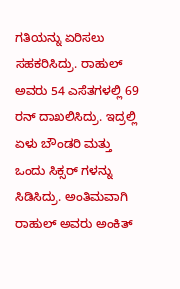ಗತಿಯನ್ನು ಏರಿಸಲು ಸಹಕರಿಸಿದ್ರು. ರಾಹುಲ್ ಅವರು 54 ಎಸೆತಗಳಲ್ಲಿ 69 ರನ್ ದಾಖಲಿಸಿದ್ರು. ಇದ್ರಲ್ಲಿ ಏಳು ಬೌಂಡರಿ ಮತ್ತು ಒಂದು ಸಿಕ್ಸರ್ ಗಳನ್ನು ಸಿಡಿಸಿದ್ರು. ಅಂತಿಮವಾಗಿ ರಾಹುಲ್ ಅವರು ಅಂಕಿತ್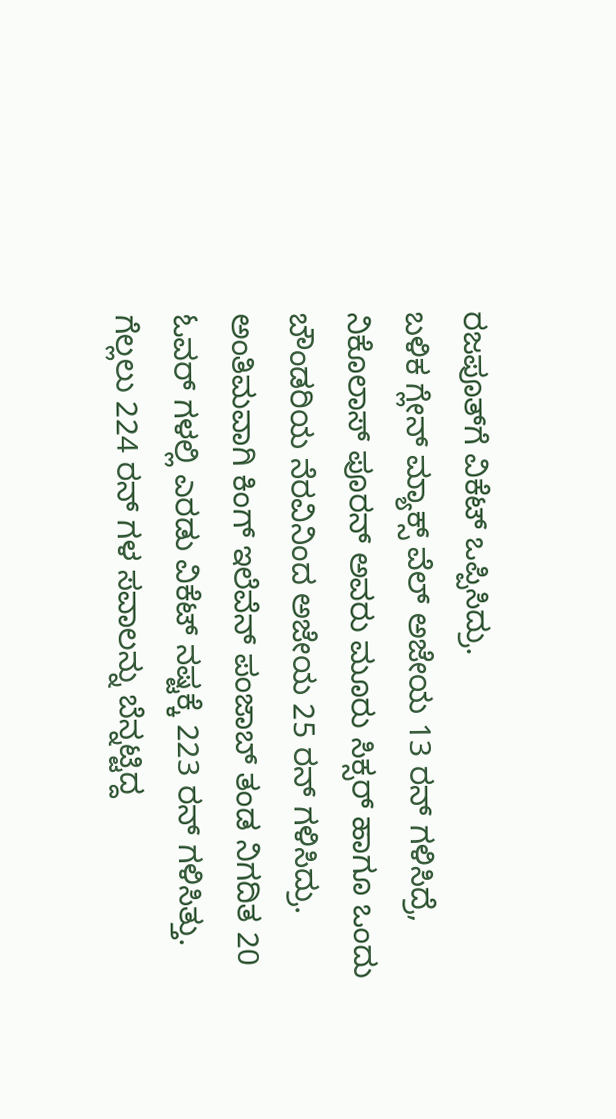ರಜಪೂತ್‍ಗೆ ವಿಕೆಟ್ ಒಪ್ಪಿಸಿದ್ರು.
ಬಳಿಕ ಗ್ಲೇನ್ ಮ್ಯಾಕ್ಸ್ ವೆಲ್ ಅಜೇಯ 13 ರನ್ ಗಳಿಸಿದ್ರೆ, ನಿಕೊಲಾಸ್ ಪೂರನ್ ಅವರು ಮೂರು ಸಿಕ್ಸರ್ ಹಾಗೂ ಒಂದು ಬೌಂಡರಿಯ ನೆರವಿನಿಂದ ಅಜೇಯ 25 ರನ್ ಗಳಿಸಿದ್ರು. ಅಂತಿಮವಾಗಿ ಕಿಂಗ್ ಇಲೆವೆನ್ ಪಂಜಾಬ್ ತಂಡ ನಿಗದಿತ 20 ಓವರ್ ಗಳಲ್ಲಿ ಎರಡು ವಿಕೆಟ್ ನಷ್ಟಕ್ಕೆ 223 ರನ್ ಗಳಿಸಿತ್ತು.
ಗೆಲ್ಲಲು 224 ರನ್ ಗಳ ಸವಾಲನ್ನು ಬೆನ್ನಟ್ಟಿದ್ದ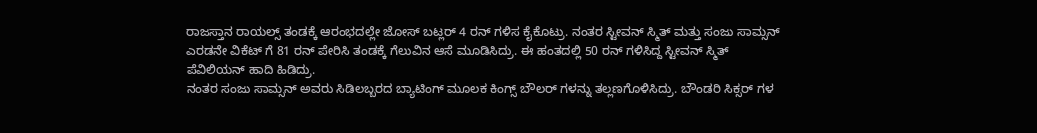ರಾಜಸ್ತಾನ ರಾಯಲ್ಸ್ ತಂಡಕ್ಕೆ ಆರಂಭದಲ್ಲೇ ಜೋಸ್ ಬಟ್ಲರ್ 4 ರನ್ ಗಳಿಸ ಕೈಕೊಟ್ರು. ನಂತರ ಸ್ಟೀವನ್ ಸ್ಮಿತ್ ಮತ್ತು ಸಂಜು ಸಾಮ್ಸನ್ ಎರಡನೇ ವಿಕೆಟ್ ಗೆ 81 ರನ್ ಪೇರಿಸಿ ತಂಡಕ್ಕೆ ಗೆಲುವಿನ ಆಸೆ ಮೂಡಿಸಿದ್ರು. ಈ ಹಂತದಲ್ಲಿ 50 ರನ್ ಗಳಿಸಿದ್ದ ಸ್ಟೀವನ್ ಸ್ಮಿತ್ ಪೆವಿಲಿಯನ್ ಹಾದಿ ಹಿಡಿದ್ರು.
ನಂತರ ಸಂಜು ಸಾಮ್ಸನ್ ಅವರು ಸಿಡಿಲಬ್ಬರದ ಬ್ಯಾಟಿಂಗ್ ಮೂಲಕ ಕಿಂಗ್ಸ್ ಬೌಲರ್ ಗಳನ್ನು ತಲ್ಲಣಗೊಳಿಸಿದ್ರು. ಬೌಂಡರಿ ಸಿಕ್ಸರ್ ಗಳ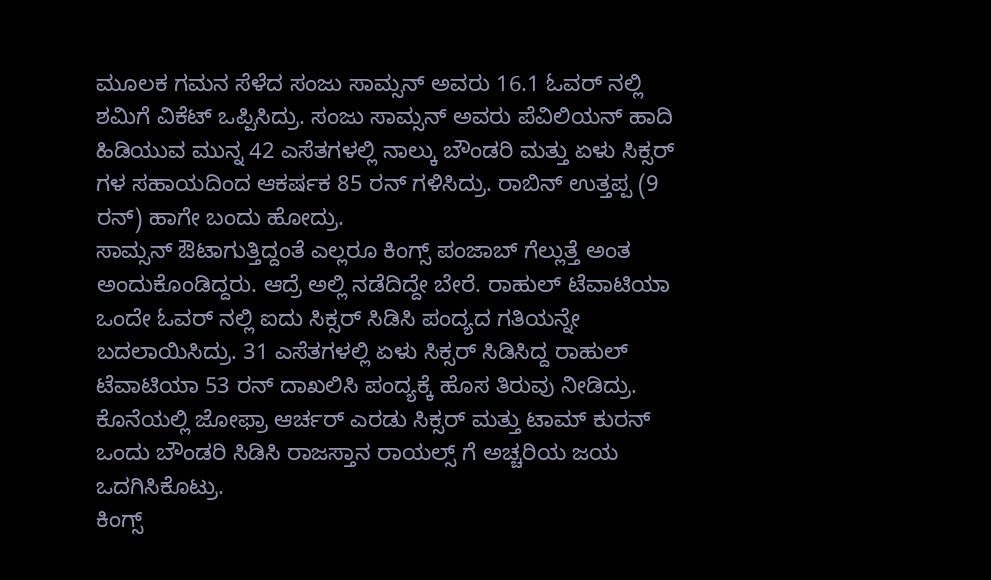ಮೂಲಕ ಗಮನ ಸೆಳೆದ ಸಂಜು ಸಾಮ್ಸನ್ ಅವರು 16.1 ಓವರ್ ನಲ್ಲಿ ಶಮಿಗೆ ವಿಕೆಟ್ ಒಪ್ಪಿಸಿದ್ರು. ಸಂಜು ಸಾಮ್ಸನ್ ಅವರು ಪೆವಿಲಿಯನ್ ಹಾದಿ ಹಿಡಿಯುವ ಮುನ್ನ 42 ಎಸೆತಗಳಲ್ಲಿ ನಾಲ್ಕು ಬೌಂಡರಿ ಮತ್ತು ಏಳು ಸಿಕ್ಸರ್ ಗಳ ಸಹಾಯದಿಂದ ಆಕರ್ಷಕ 85 ರನ್ ಗಳಿಸಿದ್ರು. ರಾಬಿನ್ ಉತ್ತಪ್ಪ (9 ರನ್) ಹಾಗೇ ಬಂದು ಹೋದ್ರು.
ಸಾಮ್ಸನ್ ಔಟಾಗುತ್ತಿದ್ದಂತೆ ಎಲ್ಲರೂ ಕಿಂಗ್ಸ್ ಪಂಜಾಬ್ ಗೆಲ್ಲುತ್ತೆ ಅಂತ ಅಂದುಕೊಂಡಿದ್ದರು. ಆದ್ರೆ ಅಲ್ಲಿ ನಡೆದಿದ್ದೇ ಬೇರೆ. ರಾಹುಲ್ ಟೆವಾಟಿಯಾ ಒಂದೇ ಓವರ್ ನಲ್ಲಿ ಐದು ಸಿಕ್ಸರ್ ಸಿಡಿಸಿ ಪಂದ್ಯದ ಗತಿಯನ್ನೇ ಬದಲಾಯಿಸಿದ್ರು. 31 ಎಸೆತಗಳಲ್ಲಿ ಏಳು ಸಿಕ್ಸರ್ ಸಿಡಿಸಿದ್ದ ರಾಹುಲ್ ಟೆವಾಟಿಯಾ 53 ರನ್ ದಾಖಲಿಸಿ ಪಂದ್ಯಕ್ಕೆ ಹೊಸ ತಿರುವು ನೀಡಿದ್ರು. ಕೊನೆಯಲ್ಲಿ ಜೋಫ್ರಾ ಆರ್ಚರ್ ಎರಡು ಸಿಕ್ಸರ್ ಮತ್ತು ಟಾಮ್ ಕುರನ್ ಒಂದು ಬೌಂಡರಿ ಸಿಡಿಸಿ ರಾಜಸ್ತಾನ ರಾಯಲ್ಸ್ ಗೆ ಅಚ್ಚರಿಯ ಜಯ ಒದಗಿಸಿಕೊಟ್ರು.
ಕಿಂಗ್ಸ್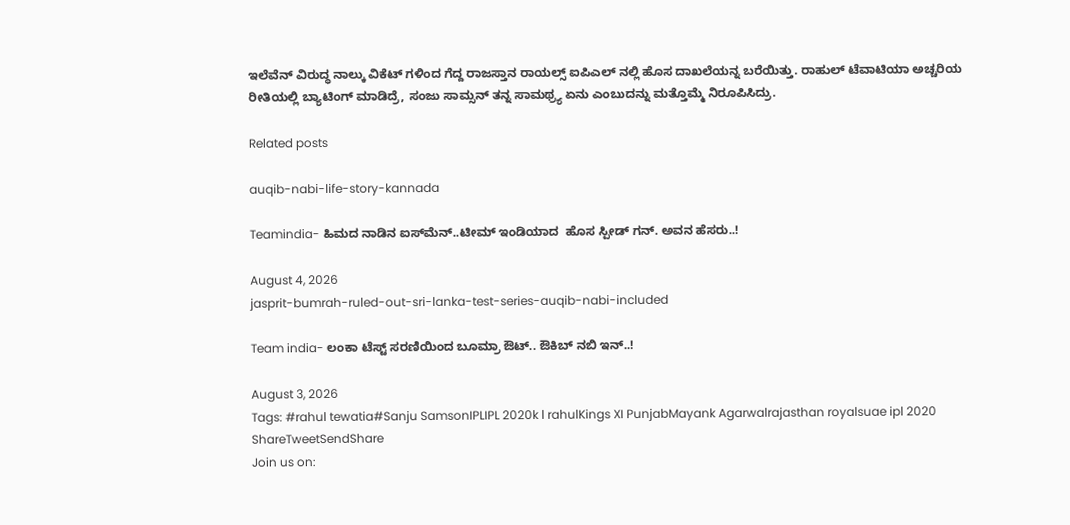ಇಲೆವೆನ್ ವಿರುದ್ಧ ನಾಲ್ಕು ವಿಕೆಟ್ ಗಳಿಂದ ಗೆದ್ದ ರಾಜಸ್ತಾನ ರಾಯಲ್ಸ್ ಐಪಿಎಲ್ ನಲ್ಲಿ ಹೊಸ ದಾಖಲೆಯನ್ನ ಬರೆಯಿತ್ತು. ರಾಹುಲ್ ಟೆವಾಟಿಯಾ ಅಚ್ಚರಿಯ ರೀತಿಯಲ್ಲಿ ಬ್ಯಾಟಿಂಗ್ ಮಾಡಿದ್ರೆ, ಸಂಜು ಸಾಮ್ಸನ್ ತನ್ನ ಸಾಮಥ್ರ್ಯ ಏನು ಎಂಬುದನ್ನು ಮತ್ತೊಮ್ಮೆ ನಿರೂಪಿಸಿದ್ರು.

Related posts

auqib-nabi-life-story-kannada

Teamindia- ಹಿಮದ ನಾಡಿನ ಐಸ್‍ಮೆನ್..ಟೀಮ್ ಇಂಡಿಯಾದ  ಹೊಸ ಸ್ಪೀಡ್ ಗನ್. ಅವನ ಹೆಸರು..!

August 4, 2026
jasprit-bumrah-ruled-out-sri-lanka-test-series-auqib-nabi-included

Team india- ಲಂಕಾ ಟೆಸ್ಟ್ ಸರಣಿಯಿಂದ ಬೂಮ್ರಾ ಔಟ್.. ಔಕಿಬ್ ನಬಿ ಇನ್..!

August 3, 2026
Tags: #rahul tewatia#Sanju SamsonIPLIPL 2020k l rahulKings XI PunjabMayank Agarwalrajasthan royalsuae ipl 2020
ShareTweetSendShare
Join us on: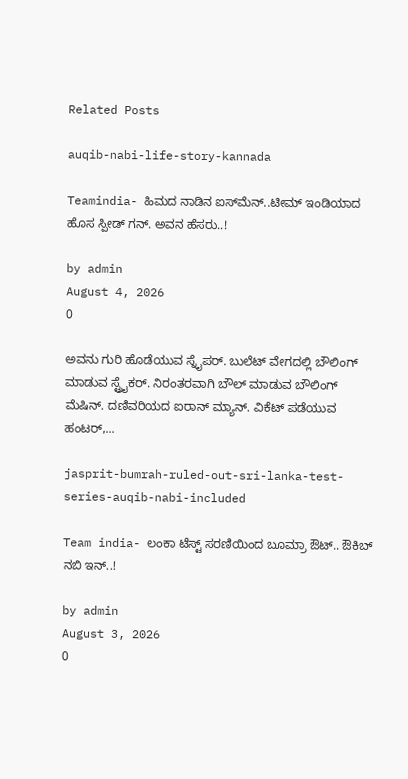Related Posts

auqib-nabi-life-story-kannada

Teamindia- ಹಿಮದ ನಾಡಿನ ಐಸ್‍ಮೆನ್..ಟೀಮ್ ಇಂಡಿಯಾದ  ಹೊಸ ಸ್ಪೀಡ್ ಗನ್. ಅವನ ಹೆಸರು..!

by admin
August 4, 2026
0

ಅವನು ಗುರಿ ಹೊಡೆಯುವ ಸ್ನೈಪರ್. ಬುಲೆಟ್ ವೇಗದಲ್ಲಿ ಬೌಲಿಂಗ್ ಮಾಡುವ ಸ್ಟ್ರೈಕರ್. ನಿರಂತರವಾಗಿ ಬೌಲ್ ಮಾಡುವ ಬೌಲಿಂಗ್ ಮೆಷಿನ್. ದಣಿವರಿಯದ ಐರಾನ್ ಮ್ಯಾನ್. ವಿಕೆಟ್ ಪಡೆಯುವ ಹಂಟರ್,...

jasprit-bumrah-ruled-out-sri-lanka-test-series-auqib-nabi-included

Team india- ಲಂಕಾ ಟೆಸ್ಟ್ ಸರಣಿಯಿಂದ ಬೂಮ್ರಾ ಔಟ್.. ಔಕಿಬ್ ನಬಿ ಇನ್..!

by admin
August 3, 2026
0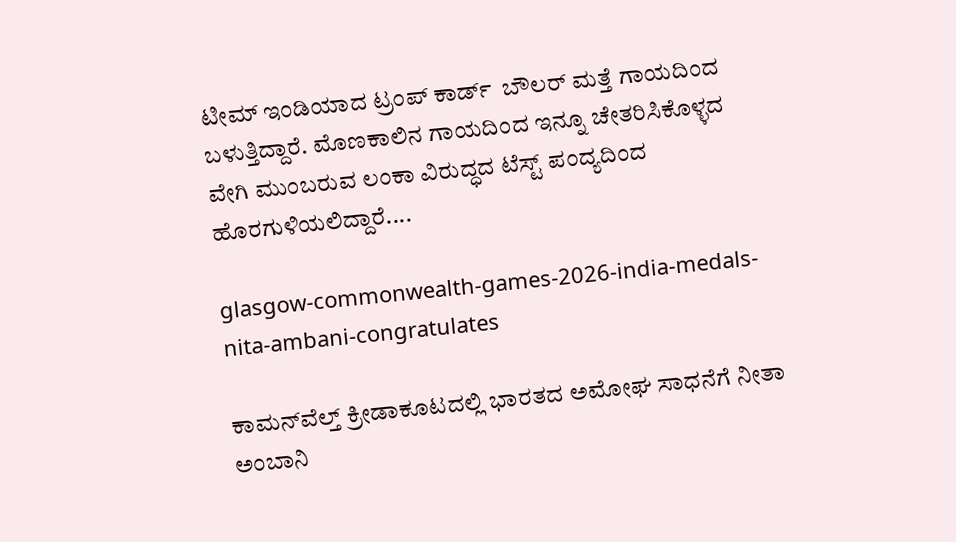ಟೀಮ್ ಇಂಡಿಯಾದ ಟ್ರಂಪ್ ಕಾರ್ಡ್  ಬೌಲರ್ ಮತ್ತೆ ಗಾಯದಿಂದ ಬಳುತ್ತಿದ್ದಾರೆ. ಮೊಣಕಾಲಿನ ಗಾಯದಿಂದ ಇನ್ನೂ ಚೇತರಿಸಿಕೊಳ್ಳದ ವೇಗಿ ಮುಂಬರುವ ಲಂಕಾ ವಿರುದ್ಧದ ಟೆಸ್ಟ್ ಪಂದ್ಯದಿಂದ ಹೊರಗುಳಿಯಲಿದ್ದಾರೆ....

glasgow-commonwealth-games-2026-india-medals-nita-ambani-congratulates

ಕಾಮನ್‌ವೆಲ್ತ್ ಕ್ರೀಡಾಕೂಟದಲ್ಲಿ ಭಾರತದ ಅಮೋಘ ಸಾಧನೆಗೆ ನೀತಾ ಅಂಬಾನಿ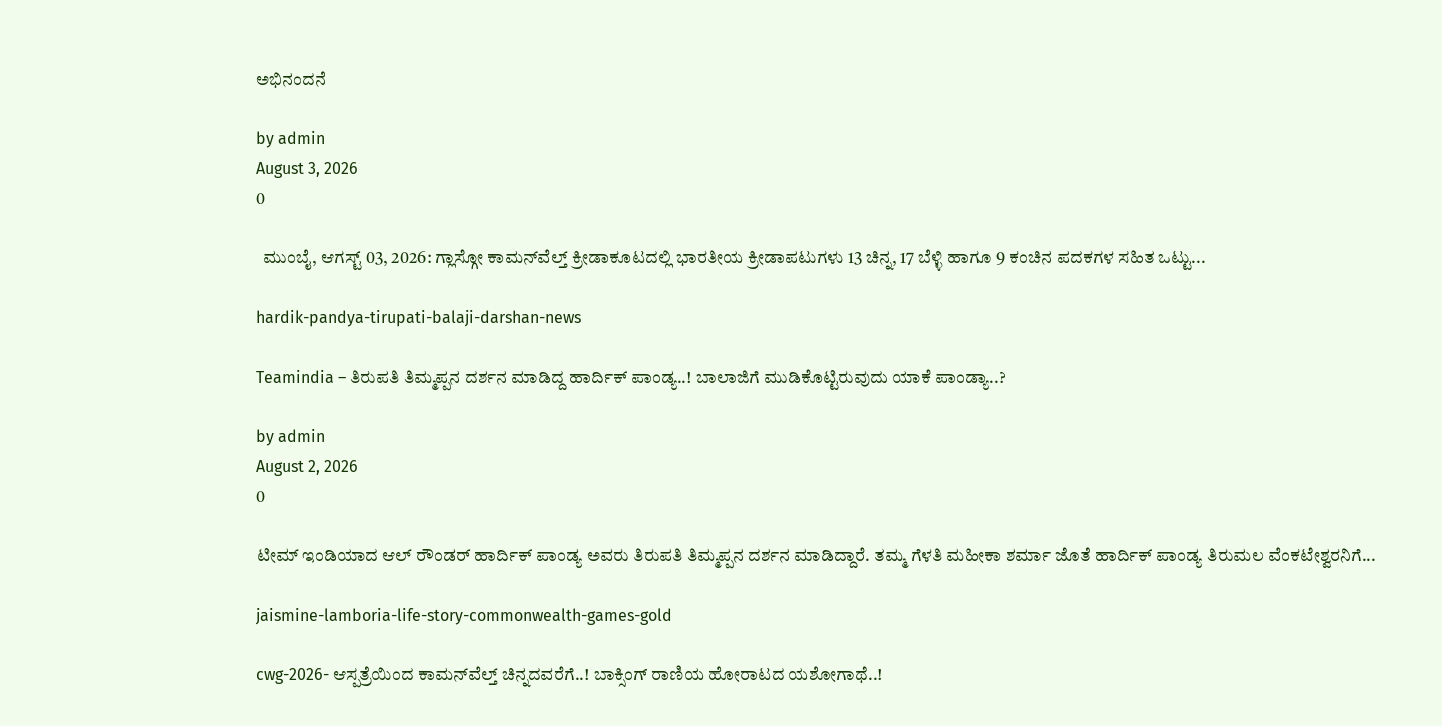ಅಭಿನಂದನೆ

by admin
August 3, 2026
0

  ಮುಂಬೈ, ಆಗಸ್ಟ್ 03, 2026: ಗ್ಲಾಸ್ಗೋ ಕಾಮನ್‌ವೆಲ್ತ್ ಕ್ರೀಡಾಕೂಟದಲ್ಲಿ ಭಾರತೀಯ ಕ್ರೀಡಾಪಟುಗಳು 13 ಚಿನ್ನ, 17 ಬೆಳ್ಳಿ ಹಾಗೂ 9 ಕಂಚಿನ ಪದಕಗಳ ಸಹಿತ ಒಟ್ಟು...

hardik-pandya-tirupati-balaji-darshan-news

Teamindia – ತಿರುಪತಿ ತಿಮ್ಮಪ್ಪನ ದರ್ಶನ ಮಾಡಿದ್ದ ಹಾರ್ದಿಕ್ ಪಾಂಡ್ಯ..! ಬಾಲಾಜಿಗೆ ಮುಡಿಕೊಟ್ಟಿರುವುದು ಯಾಕೆ ಪಾಂಡ್ಯಾ..?

by admin
August 2, 2026
0

ಟೀಮ್ ಇಂಡಿಯಾದ ಆಲ್ ರೌಂಡರ್ ಹಾರ್ದಿಕ್ ಪಾಂಡ್ಯ ಅವರು ತಿರುಪತಿ ತಿಮ್ಮಪ್ಪನ ದರ್ಶನ ಮಾಡಿದ್ದಾರೆ. ತಮ್ಮ ಗೆಳತಿ ಮಹೀಕಾ ಶರ್ಮಾ ಜೊತೆ ಹಾರ್ದಿಕ್ ಪಾಂಡ್ಯ ತಿರುಮಲ ವೆಂಕಟೇಶ್ವರನಿಗೆ...

jaismine-lamboria-life-story-commonwealth-games-gold

cwg-2026- ಆಸ್ಪತ್ರೆಯಿಂದ ಕಾಮನ್‌ವೆಲ್ತ್ ಚಿನ್ನದವರೆಗೆ..! ಬಾಕ್ಸಿಂಗ್ ರಾಣಿಯ ಹೋರಾಟದ ಯಶೋಗಾಥೆ..!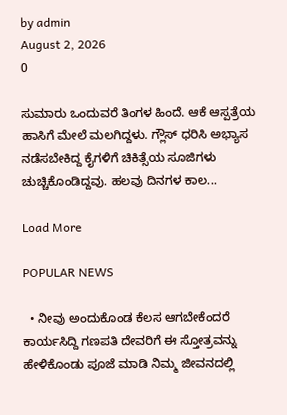by admin
August 2, 2026
0

ಸುಮಾರು ಒಂದುವರೆ ತಿಂಗಳ ಹಿಂದೆ. ಆಕೆ ಆಸ್ಪತ್ರೆಯ ಹಾಸಿಗೆ ಮೇಲೆ ಮಲಗಿದ್ದಳು. ಗ್ಲೌಸ್ ಧರಿಸಿ ಅಭ್ಯಾಸ ನಡೆಸಬೇಕಿದ್ದ ಕೈಗಳಿಗೆ ಚಿಕಿತ್ಸೆಯ ಸೂಜಿಗಳು ಚುಚ್ಚಿಕೊಂಡಿದ್ದವು. ಹಲವು ದಿನಗಳ ಕಾಲ...

Load More

POPULAR NEWS

  • ನೀವು ಅಂದುಕೊಂಡ ಕೆಲಸ ಆಗಬೇಕೆಂದರೆ ಕಾರ್ಯಸಿದ್ದಿ ಗಣಪತಿ ದೇವರಿಗೆ ಈ ಸ್ತೋತ್ರವನ್ನು ಹೇಳಿಕೊಂಡು ಪೂಜೆ ಮಾಡಿ ನಿಮ್ಮ ಜೀವನದಲ್ಲಿ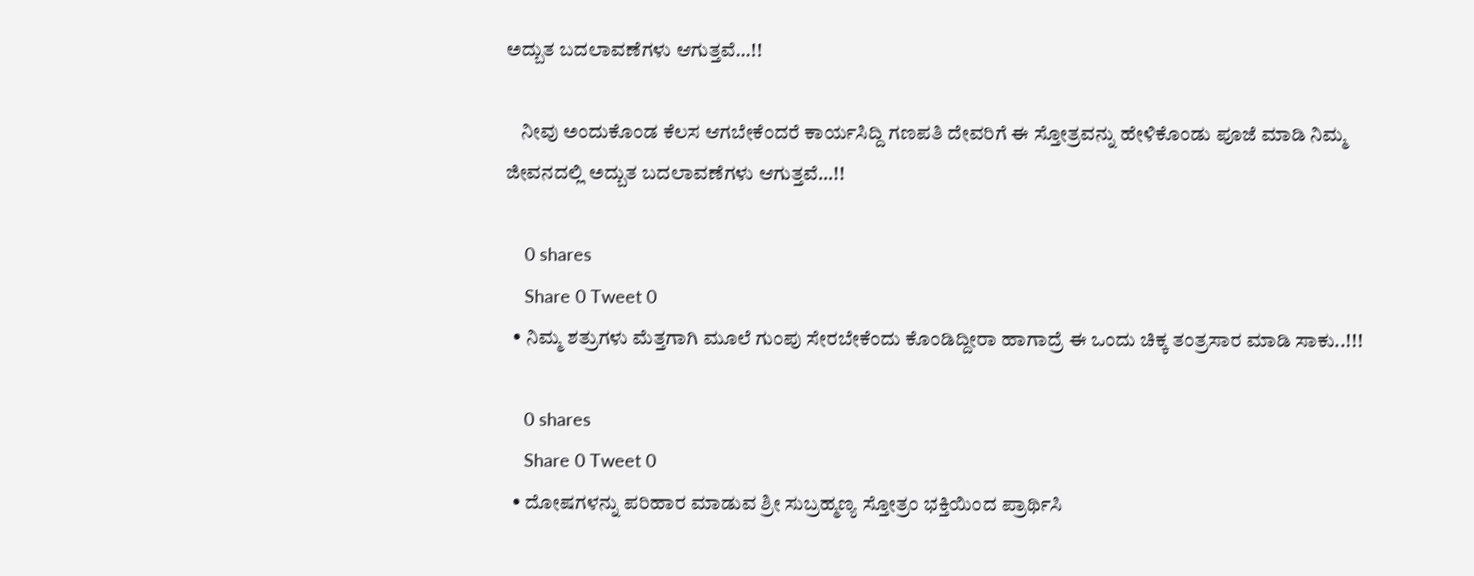ಅದ್ಬುತ ಬದಲಾವಣೆಗಳು ಆಗುತ್ತವೆ…!!

    ನೀವು ಅಂದುಕೊಂಡ ಕೆಲಸ ಆಗಬೇಕೆಂದರೆ ಕಾರ್ಯಸಿದ್ದಿ ಗಣಪತಿ ದೇವರಿಗೆ ಈ ಸ್ತೋತ್ರವನ್ನು ಹೇಳಿಕೊಂಡು ಪೂಜೆ ಮಾಡಿ ನಿಮ್ಮ ಜೀವನದಲ್ಲಿ ಅದ್ಬುತ ಬದಲಾವಣೆಗಳು ಆಗುತ್ತವೆ…!!

    0 shares
    Share 0 Tweet 0
  • ನಿಮ್ಮ ಶತ್ರುಗಳು ಮೆತ್ತಗಾಗಿ ಮೂಲೆ ಗುಂಪು ಸೇರಬೇಕೆಂದು ಕೊಂಡಿದ್ದೀರಾ ಹಾಗಾದ್ರೆ ಈ ಒಂದು ಚಿಕ್ಕ ತಂತ್ರಸಾರ ಮಾಡಿ ಸಾಕು..!!!

    0 shares
    Share 0 Tweet 0
  • ದೋಷಗಳನ್ನು ಪರಿಹಾರ ಮಾಡುವ ಶ್ರೀ ಸುಬ್ರಹ್ಮಣ್ಯ ಸ್ತೋತ್ರಂ ಭಕ್ತಿಯಿಂದ ಪ್ರಾರ್ಥಿಸಿ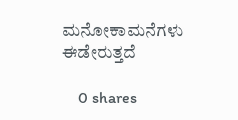ಮನೋಕಾಮನೆಗಳು ಈಡೇರುತ್ತದೆ

    0 shares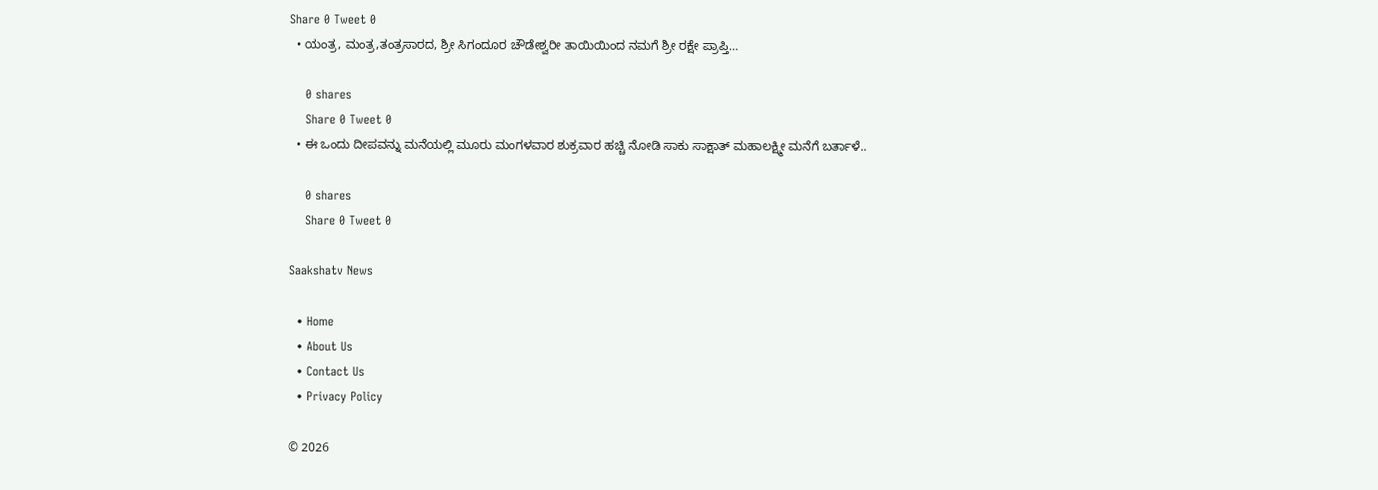Share 0 Tweet 0
  • ಯಂತ್ರ, ಮಂತ್ರ,ತಂತ್ರಸಾರದ, ಶ್ರೀ ಸಿಗಂದೂರ ಚೌಡೇಶ್ವರೀ ತಾಯಿಯಿಂದ ನಮಗೆ ಶ್ರೀ ರಕ್ಷೇ ಪ್ರಾಪ್ತಿ…

    0 shares
    Share 0 Tweet 0
  • ಈ ಒಂದು ದೀಪವನ್ನು ಮನೆಯಲ್ಲಿ ಮೂರು ಮಂಗಳವಾರ ಶುಕ್ರವಾರ ಹಚ್ಚಿ ನೋಡಿ ಸಾಕು ಸಾಕ್ಷಾತ್ ಮಹಾಲಕ್ಷ್ಮೀ ಮನೆಗೆ ಬರ್ತಾಳೆ..

    0 shares
    Share 0 Tweet 0

Saakshatv News

  • Home
  • About Us
  • Contact Us
  • Privacy Policy

© 2026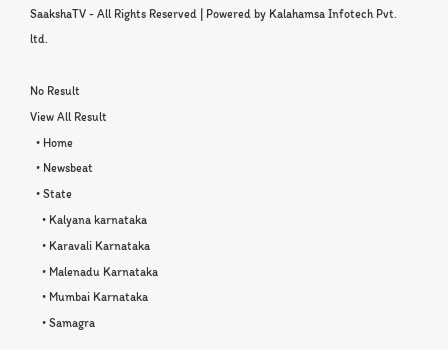SaakshaTV - All Rights Reserved | Powered by Kalahamsa Infotech Pvt. ltd.

No Result
View All Result
  • Home
  • Newsbeat
  • State
    • Kalyana karnataka
    • Karavali Karnataka
    • Malenadu Karnataka
    • Mumbai Karnataka
    • Samagra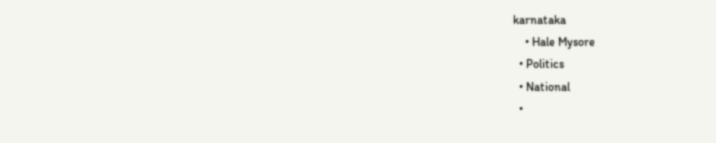karnataka
    • Hale Mysore
  • Politics
  • National
  •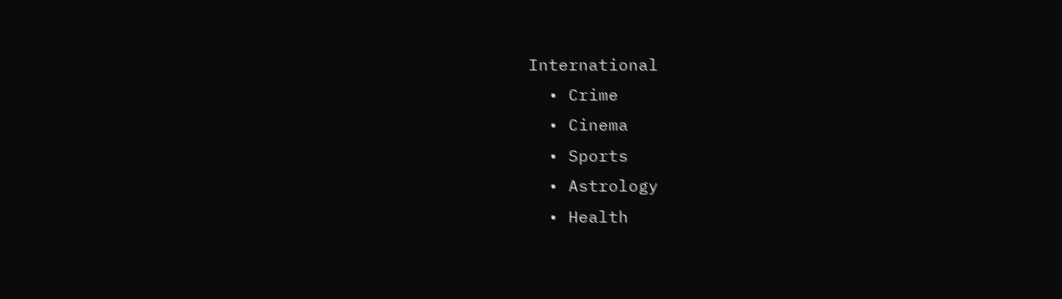International
  • Crime
  • Cinema
  • Sports
  • Astrology
  • Health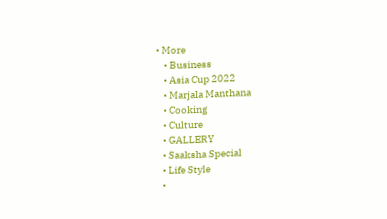• More
    • Business
    • Asia Cup 2022
    • Marjala Manthana
    • Cooking
    • Culture
    • GALLERY
    • Saaksha Special
    • Life Style
    •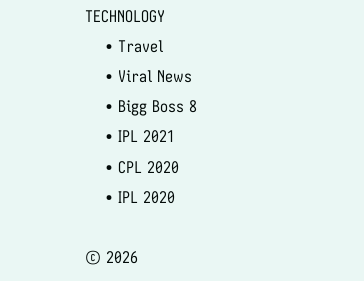TECHNOLOGY
    • Travel
    • Viral News
    • Bigg Boss 8
    • IPL 2021
    • CPL 2020
    • IPL 2020

© 2026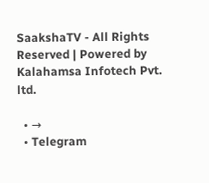SaakshaTV - All Rights Reserved | Powered by Kalahamsa Infotech Pvt. ltd.

  • →
  • Telegram